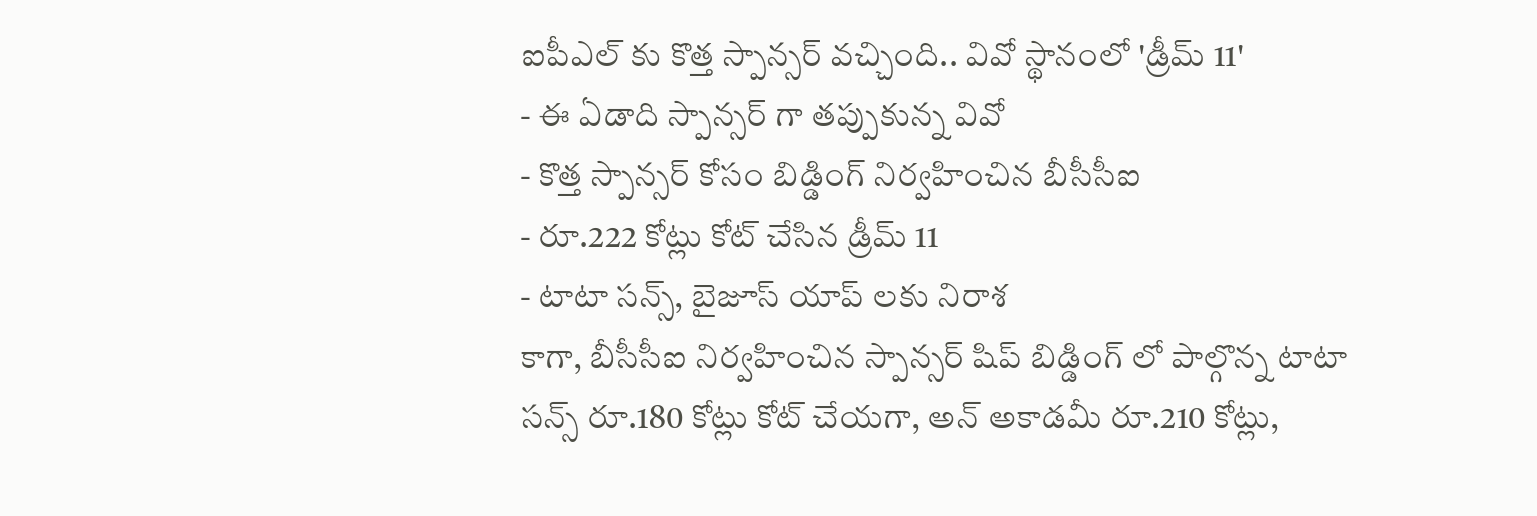ఐపీఎల్ కు కొత్త స్పాన్సర్ వచ్చింది.. వివో స్థానంలో 'డ్రీమ్ 11'
- ఈ ఏడాది స్పాన్సర్ గా తప్పుకున్న వివో
- కొత్త స్పాన్సర్ కోసం బిడ్డింగ్ నిర్వహించిన బీసీసీఐ
- రూ.222 కోట్లు కోట్ చేసిన డ్రీమ్ 11
- టాటా సన్స్, బైజూస్ యాప్ లకు నిరాశ
కాగా, బీసీసీఐ నిర్వహించిన స్పాన్సర్ షిప్ బిడ్డింగ్ లో పాల్గొన్న టాటా సన్స్ రూ.180 కోట్లు కోట్ చేయగా, అన్ అకాడమీ రూ.210 కోట్లు,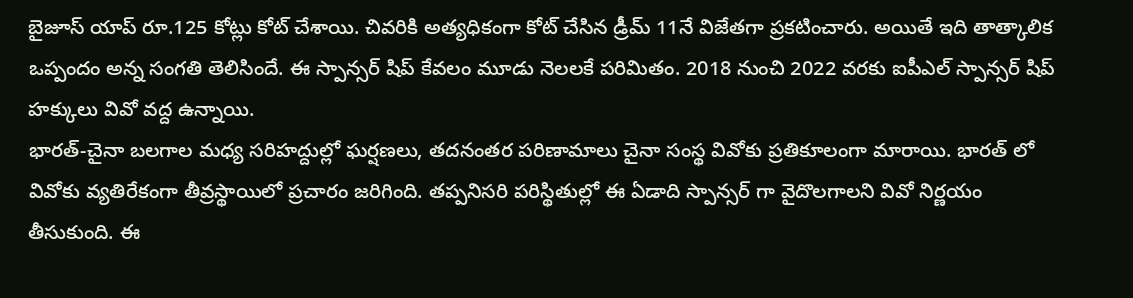బైజూస్ యాప్ రూ.125 కోట్లు కోట్ చేశాయి. చివరికి అత్యధికంగా కోట్ చేసిన డ్రీమ్ 11నే విజేతగా ప్రకటించారు. అయితే ఇది తాత్కాలిక ఒప్పందం అన్న సంగతి తెలిసిందే. ఈ స్పాన్సర్ షిప్ కేవలం మూడు నెలలకే పరిమితం. 2018 నుంచి 2022 వరకు ఐపీఎల్ స్పాన్సర్ షిప్ హక్కులు వివో వద్ద ఉన్నాయి.
భారత్-చైనా బలగాల మధ్య సరిహద్దుల్లో ఘర్షణలు, తదనంతర పరిణామాలు చైనా సంస్థ వివోకు ప్రతికూలంగా మారాయి. భారత్ లో వివోకు వ్యతిరేకంగా తీవ్రస్థాయిలో ప్రచారం జరిగింది. తప్పనిసరి పరిస్థితుల్లో ఈ ఏడాది స్పాన్సర్ గా వైదొలగాలని వివో నిర్ణయం తీసుకుంది. ఈ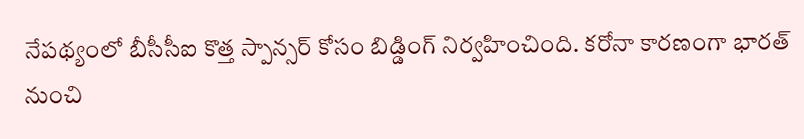నేపథ్యంలో బీసీసీఐ కొత్త స్పాన్సర్ కోసం బిడ్డింగ్ నిర్వహించింది. కరోనా కారణంగా భారత్ నుంచి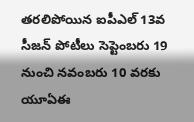తరలిపోయిన ఐపీఎల్ 13వ సీజన్ పోటీలు సెప్టెంబరు 19 నుంచి నవంబరు 10 వరకు యూఏఈ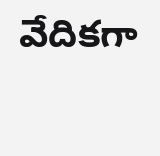వేదికగా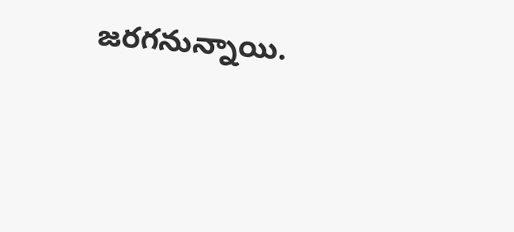జరగనున్నాయి.